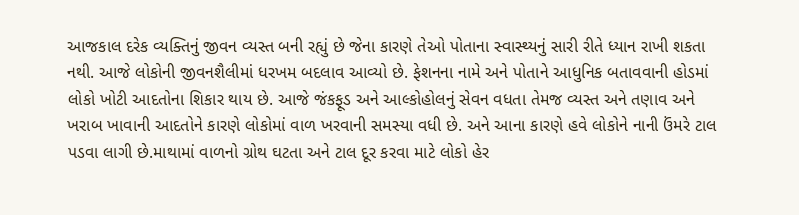આજકાલ દરેક વ્યક્તિનું જીવન વ્યસ્ત બની રહ્યું છે જેના કારણે તેઓ પોતાના સ્વાસ્થ્યનું સારી રીતે ધ્યાન રાખી શકતા નથી. આજે લોકોની જીવનશૈલીમાં ધરખમ બદલાવ આવ્યો છે. ફેશનના નામે અને પોતાને આધુનિક બતાવવાની હોડમાં લોકો ખોટી આદતોના શિકાર થાય છે. આજે જંકફૂડ અને આલ્કોહોલનું સેવન વધતા તેમજ વ્યસ્ત અને તણાવ અને ખરાબ ખાવાની આદતોને કારણે લોકોમાં વાળ ખરવાની સમસ્યા વધી છે. અને આના કારણે હવે લોકોને નાની ઉંમરે ટાલ પડવા લાગી છે.માથામાં વાળનો ગ્રોથ ઘટતા અને ટાલ દૂર કરવા માટે લોકો હેર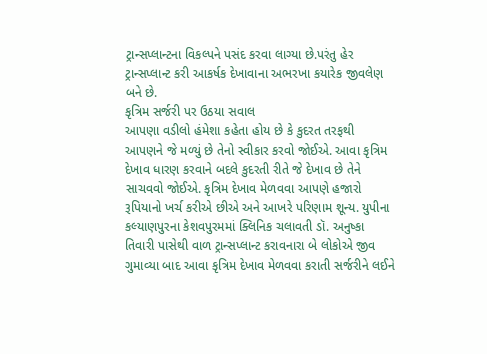ટ્રાન્સપ્લાન્ટના વિકલ્પને પસંદ કરવા લાગ્યા છે.પરંતુ હેર ટ્રાન્સપ્લાન્ટ કરી આકર્ષક દેખાવાના અભરખા કયારેક જીવલેણ બને છે.
કૃત્રિમ સર્જરી પર ઉઠયા સવાલ
આપણા વડીલો હંમેશા કહેતા હોય છે કે કુદરત તરફથી આપણને જે મળ્યું છે તેનો સ્વીકાર કરવો જોઈએ. આવા કૃત્રિમ દેખાવ ધારણ કરવાને બદલે કુદરતી રીતે જે દેખાવ છે તેને સાચવવો જોઈએ. કૃત્રિમ દેખાવ મેળવવા આપણે હજારો રૂપિયાનો ખર્ચ કરીએ છીએ અને આખરે પરિણામ શૂન્ય. યુપીના કલ્યાણપુરના કેશવપુરમમાં ક્લિનિક ચલાવતી ડૉ. અનુષ્કા તિવારી પાસેથી વાળ ટ્રાન્સપ્લાન્ટ કરાવનારા બે લોકોએ જીવ ગુમાવ્યા બાદ આવા કૃત્રિમ દેખાવ મેળવવા કરાતી સર્જરીને લઈને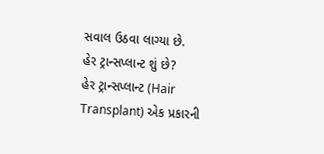સવાલ ઉઠવા લાગ્યા છે.
હેર ટ્રાન્સપ્લાન્ટ શું છે?
હેર ટ્રાન્સપ્લાન્ટ (Hair Transplant) એક પ્રકારની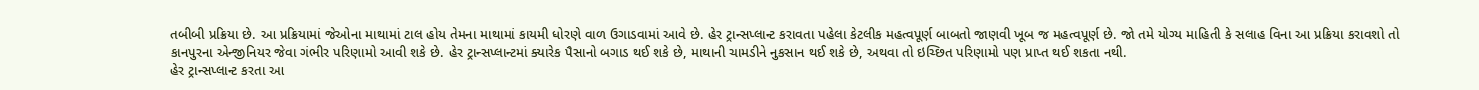તબીબી પ્રક્રિયા છે. આ પ્રક્રિયામાં જેઓના માથામાં ટાલ હોય તેમના માથામાં કાયમી ધોરણે વાળ ઉગાડવામાં આવે છે. હેર ટ્રાન્સપ્લાન્ટ કરાવતા પહેલા કેટલીક મહત્વપૂર્ણ બાબતો જાણવી ખૂબ જ મહત્વપૂર્ણ છે. જો તમે યોગ્ય માહિતી કે સલાહ વિના આ પ્રક્રિયા કરાવશો તો કાનપુરના એન્જીનિયર જેવા ગંભીર પરિણામો આવી શકે છે. હેર ટ્રાન્સપ્લાન્ટમાં ક્યારેક પૈસાનો બગાડ થઈ શકે છે, માથાની ચામડીને નુકસાન થઈ શકે છે, અથવા તો ઇચ્છિત પરિણામો પણ પ્રાપ્ત થઈ શકતા નથી.
હેર ટ્રાન્સપ્લાન્ટ કરતા આ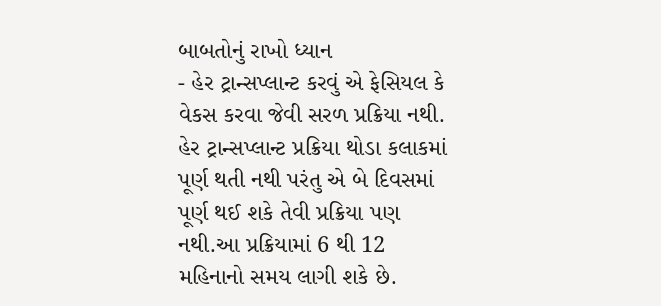બાબતોનું રાખો ધ્યાન
- હેર ટ્રાન્સપ્લાન્ટ કરવું એ ફેસિયલ કે વેકસ કરવા જેવી સરળ પ્રક્રિયા નથી. હેર ટ્રાન્સપ્લાન્ટ પ્રક્રિયા થોડા કલાકમાં પૂર્ણ થતી નથી પરંતુ એ બે દિવસમાં પૂર્ણ થઈ શકે તેવી પ્રક્રિયા પણ નથી.આ પ્રક્રિયામાં 6 થી 12 મહિનાનો સમય લાગી શકે છે.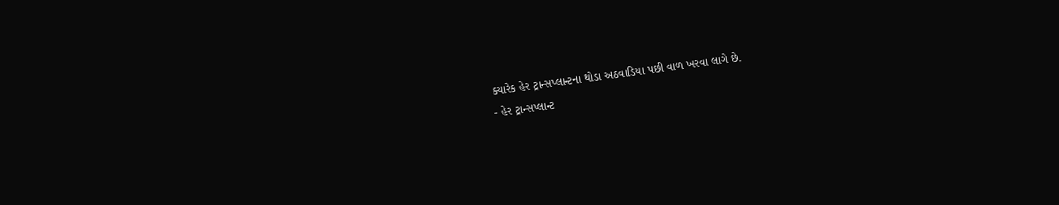ક્યારેક હેર ટ્રાન્સપ્લાન્ટના થોડા અઠવાડિયા પછી વાળ ખરવા લાગે છે.
- હેર ટ્રાન્સપ્લાન્ટ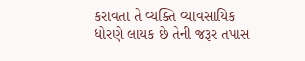કરાવતા તે વ્યક્તિ વ્યાવસાયિક ધોરણે લાયક છે તેની જરૂર તપાસ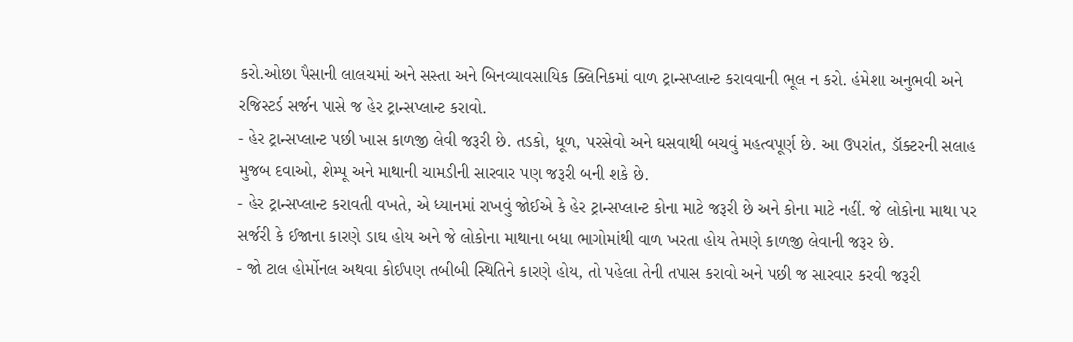કરો.ઓછા પૈસાની લાલચમાં અને સસ્તા અને બિનવ્યાવસાયિક ક્લિનિકમાં વાળ ટ્રાન્સપ્લાન્ટ કરાવવાની ભૂલ ન કરો. હંમેશા અનુભવી અને રજિસ્ટર્ડ સર્જન પાસે જ હેર ટ્રાન્સપ્લાન્ટ કરાવો.
- હેર ટ્રાન્સપ્લાન્ટ પછી ખાસ કાળજી લેવી જરૂરી છે. તડકો, ધૂળ, પરસેવો અને ઘસવાથી બચવું મહત્વપૂર્ણ છે. આ ઉપરાંત, ડૉક્ટરની સલાહ મુજબ દવાઓ, શેમ્પૂ અને માથાની ચામડીની સારવાર પણ જરૂરી બની શકે છે.
- હેર ટ્રાન્સપ્લાન્ટ કરાવતી વખતે, એ ધ્યાનમાં રાખવું જોઈએ કે હેર ટ્રાન્સપ્લાન્ટ કોના માટે જરૂરી છે અને કોના માટે નહીં. જે લોકોના માથા પર સર્જરી કે ઈજાના કારણે ડાઘ હોય અને જે લોકોના માથાના બધા ભાગોમાંથી વાળ ખરતા હોય તેમણે કાળજી લેવાની જરૂર છે.
- જો ટાલ હોર્મોનલ અથવા કોઈપણ તબીબી સ્થિતિને કારણે હોય, તો પહેલા તેની તપાસ કરાવો અને પછી જ સારવાર કરવી જરૂરી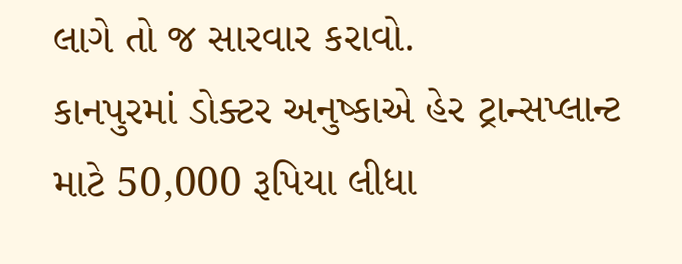લાગે તો જ સારવાર કરાવો.
કાનપુરમાં ડોક્ટર અનુષ્કાએ હેર ટ્રાન્સપ્લાન્ટ માટે 50,000 રૂપિયા લીધા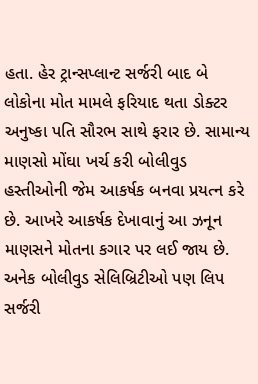હતા. હેર ટ્રાન્સપ્લાન્ટ સર્જરી બાદ બે લોકોના મોત મામલે ફરિયાદ થતા ડોક્ટર અનુષ્કા પતિ સૌરભ સાથે ફરાર છે. સામાન્ય માણસો મોંઘા ખર્ચ કરી બોલીવુડ હસ્તીઓની જેમ આકર્ષક બનવા પ્રયત્ન કરે છે. આખરે આકર્ષક દેખાવાનું આ ઝનૂન માણસને મોતના કગાર પર લઈ જાય છે. અનેક બોલીવુડ સેલિબ્રિટીઓ પણ લિપ સર્જરી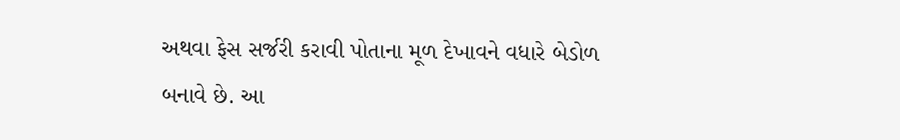અથવા ફેસ સર્જરી કરાવી પોતાના મૂળ દેખાવને વધારે બેડોળ બનાવે છે. આ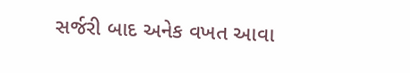સર્જરી બાદ અનેક વખત આવા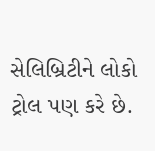સેલિબ્રિટીને લોકો ટ્રોલ પણ કરે છે.